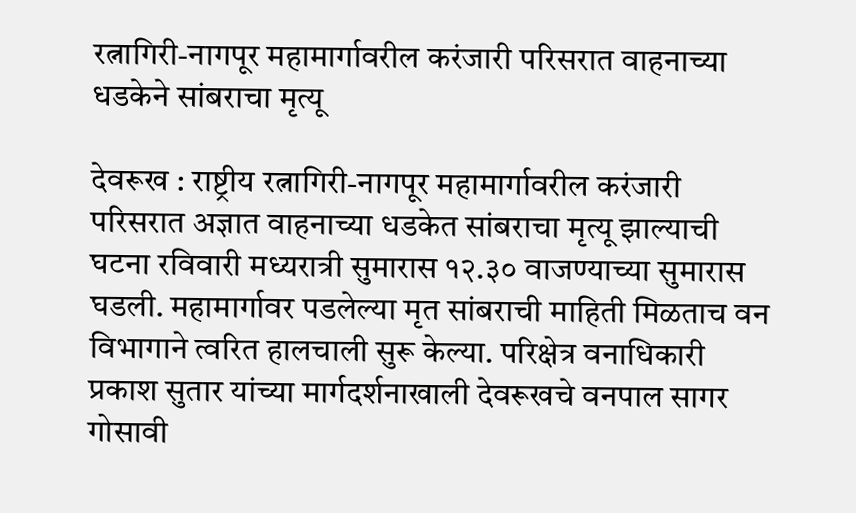रत्नागिरी-नागपूर महामार्गावरील करंजारी परिसरात वाहनाच्या धडकेने सांबराचा मृत्यू

देवरूख : राष्ट्रीय रत्नागिरी-नागपूर महामार्गावरील करंजारी परिसरात अज्ञात वाहनाच्या धडकेत सांबराचा मृत्यू झाल्याची घटना रविवारी मध्यरात्री सुमारास १२.३० वाजण्याच्या सुमारास घडली. महामार्गावर पडलेल्या मृत सांबराची माहिती मिळताच वन विभागाने त्वरित हालचाली सुरू केल्या. परिक्षेत्र वनाधिकारी प्रकाश सुतार यांच्या मार्गदर्शनाखाली देवरूखचे वनपाल सागर गोसावी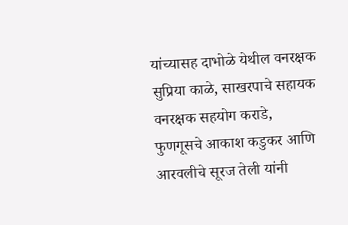यांच्यासह दाभोळे येथील वनरक्षक सुप्रिया काळे, साखरपाचे सहायक वनरक्षक सहयोग कराडे, फुणगूसचे आकाश कडुकर आणि आरवलीचे सूरज तेली यांनी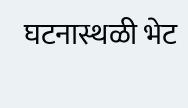घटनास्थळी भेट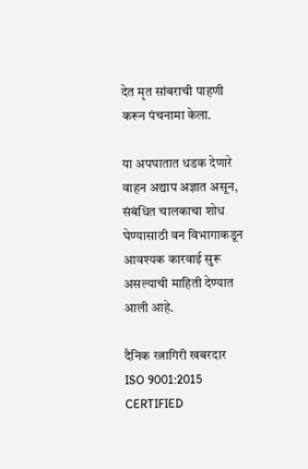देत मृत सांबराची पाहणी करून पंचनामा केला.

या अपघातात धडक देणारे वाहन अद्याप अज्ञात असून, संबंधित चालकाचा शोध घेण्यासाठी वन विभागाकडून आवश्यक कारवाई सुरू असल्याची माहिती देण्यात आली आहे.

दैनिक रत्नागिरी खबरदार
ISO 9001:2015 CERTIFIED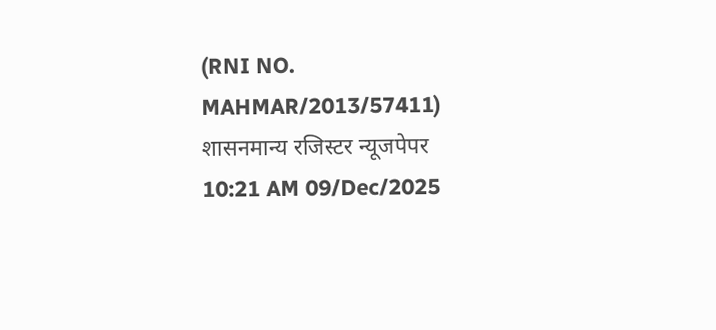(RNI NO. MAHMAR/2013/57411)
शासनमान्य रजिस्टर न्यूजपेपर
10:21 AM 09/Dec/2025